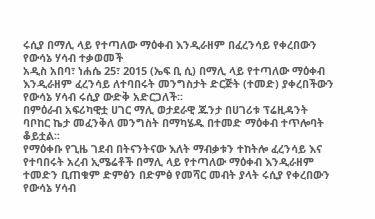ሩሲያ በማሊ ላይ የተጣለው ማዕቀብ እንዲራዘም በፈረንሳይ የቀረበውን የውሳኔ ሃሳብ ተቃወመች
አዲስ አበባ፣ ነሐሴ 25፣ 2015 (ኤፍ ቢ ሲ) በማሊ ላይ የተጣለው ማዕቀብ እንዲራዘም ፈረንሳይ ለተባበሩት መንግስታት ድርጅት (ተመድ) ያቀረበችውን የውሳኔ ሃሳብ ሩሲያ ውድቅ አድርጋለች፡፡
በምዕራብ አፍሪካዊቷ ሀገር ማሊ ወታደራዊ ጁንታ በሀገሪቱ ፕሬዚዳንት ባቦከር ኬታ መፈንቅለ መንግስት በማካሄዱ በተመድ ማዕቀብ ተጥሎባት ቆይቷል፡፡
የማዕቀቡ የጊዜ ገደብ በትናንትናው እለት ማብቃቱን ተከትሎ ፈረንሳይ እና የተባበሩት አረብ ኢሜሬቶች በማሊ ላይ የተጣለው ማዕቀብ እንዲራዘም ተመድን ቢጠቁም ድምፅን በድምፅ የመሻር መብት ያላት ሩሲያ የቀረበውን የውሳኔ ሃሳብ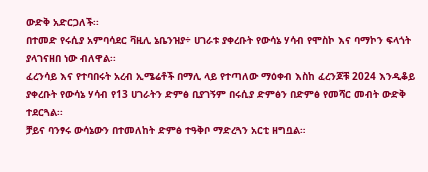ውድቅ አድርጋለች፡፡
በተመድ የሩሲያ አምባሳደር ቫዚሊ ኔቤንዝያ÷ ሀገራቱ ያቀረቡት የውሳኔ ሃሳብ የሞስኮ እና ባማኮን ፍላጎት ያላገናዘበ ነው ብለዋል፡፡
ፈረንሳይ እና የተባበሩት አረብ ኢሜሬቶች በማሊ ላይ የተጣለው ማዕቀብ እስከ ፈረንጆቹ 2024 እንዲቆይ ያቀረቡት የውሳኔ ሃሳብ የ13 ሀገራትን ድምፅ ቢያገኝም በሩሲያ ድምፅን በድምፅ የመሻር መብት ውድቅ ተደርጓል፡፡
ቻይና ባንፃሩ ውሳኔውን በተመለከት ድምፅ ተዓቅቦ ማድረጓን አርቲ ዘግቧል።